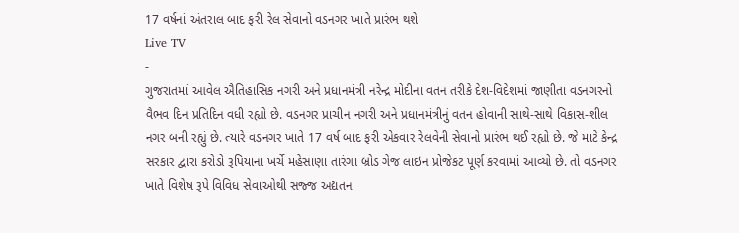17 વર્ષનાં અંતરાલ બાદ ફરી રેલ સેવાનો વડનગર ખાતે પ્રારંભ થશે
Live TV
-
ગુજરાતમાં આવેલ ઐતિહાસિક નગરી અને પ્રધાનમંત્રી નરેન્દ્ર મોદીના વતન તરીકે દેશ-વિદેશમાં જાણીતા વડનગરનો વૈભવ દિન પ્રતિદિન વધી રહ્યો છે. વડનગર પ્રાચીન નગરી અને પ્રધાનમંત્રીનું વતન હોવાની સાથે-સાથે વિકાસ-શીલ નગર બની રહ્યું છે. ત્યારે વડનગર ખાતે 17 વર્ષ બાદ ફરી એકવાર રેલવેની સેવાનો પ્રારંભ થઈ રહ્યો છે. જે માટે કેન્દ્ર સરકાર દ્વારા કરોડો રૂપિયાના ખર્ચે મહેસાણા તારંગા બ્રોડ ગેજ લાઇન પ્રોજેકટ પૂર્ણ કરવામાં આવ્યો છે. તો વડનગર ખાતે વિશેષ રૂપે વિવિધ સેવાઓથી સજ્જ અદ્યતન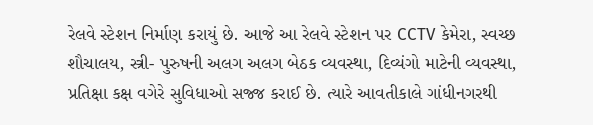રેલવે સ્ટેશન નિર્માણ કરાયું છે. આજે આ રેલવે સ્ટેશન પર CCTV કેમેરા, સ્વચ્છ શૌચાલય, સ્ત્રી- પુરુષની અલગ અલગ બેઠક વ્યવસ્થા, દિવ્યંગો માટેની વ્યવસ્થા, પ્રતિક્ષા કક્ષ વગેરે સુવિધાઓ સજ્જ કરાઈ છે. ત્યારે આવતીકાલે ગાંધીનગરથી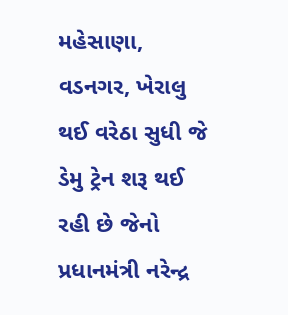મહેસાણા, વડનગર, ખેરાલુ થઈ વરેઠા સુધી જે ડેમુ ટ્રેન શરૂ થઈ રહી છે જેનો પ્રધાનમંત્રી નરેન્દ્ર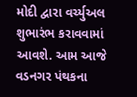મોદી દ્વારા વર્ચ્યુઅલ શુભારંભ કરાવવામાં આવશે. આમ આજે વડનગર પંથકના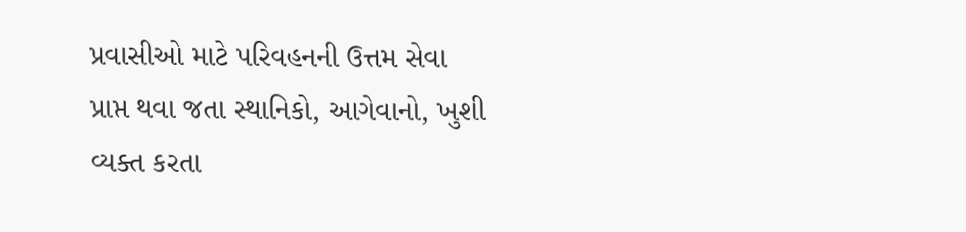પ્રવાસીઓ માટે પરિવહનની ઉત્તમ સેવા પ્રાપ્ત થવા જતા સ્થાનિકો, આગેવાનો, ખુશી વ્યક્ત કરતા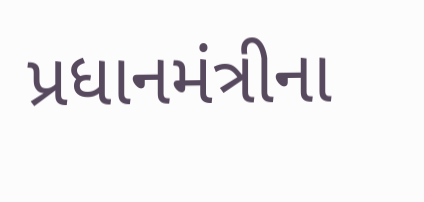પ્રધાનમંત્રીના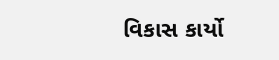વિકાસ કાર્યો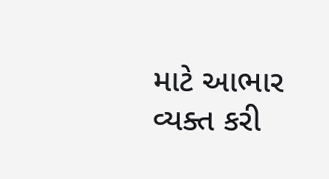માટે આભાર વ્યક્ત કરી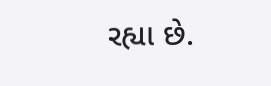રહ્યા છે.